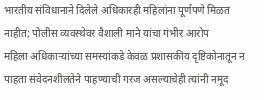भारतीय संविधानाने दिलेले अधिकारही महिलांना पूर्णपणे मिळत नाहीत; पोलीस व्यवस्थेवर वैशाली माने यांचा गंभीर आरोप
महिला अधिकाऱ्यांच्या समस्यांकडे केवळ प्रशासकीय दृष्टिकोनातून न पाहता संवेदनशीलतेने पाहण्याची गरज असल्याचेही त्यांनी नमूद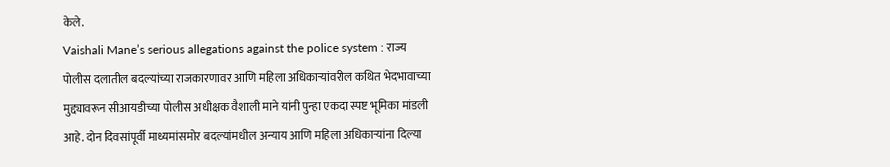केले.
Vaishali Mane’s serious allegations against the police system : राज्य पोलीस दलातील बदल्यांच्या राजकारणावर आणि महिला अधिकाऱ्यांवरील कथित भेदभावाच्या मुद्द्यावरून सीआयडीच्या पोलीस अधीक्षक वैशाली माने यांनी पुन्हा एकदा स्पष्ट भूमिका मांडली आहे. दोन दिवसांपूर्वी माध्यमांसमोर बदल्यांमधील अन्याय आणि महिला अधिकाऱ्यांना दिल्या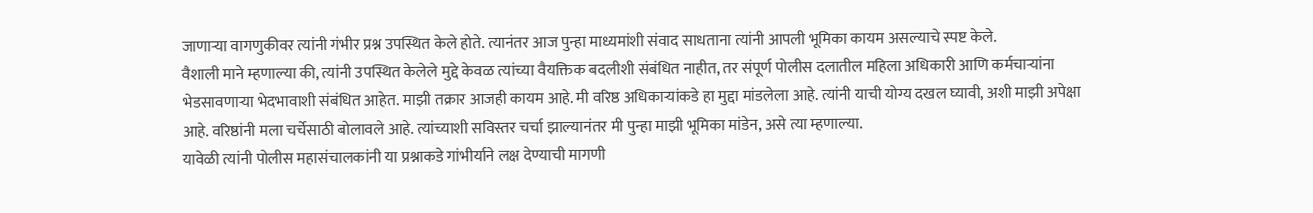जाणाऱ्या वागणुकीवर त्यांनी गंभीर प्रश्न उपस्थित केले होते. त्यानंतर आज पुन्हा माध्यमांशी संवाद साधताना त्यांनी आपली भूमिका कायम असल्याचे स्पष्ट केले.
वैशाली माने म्हणाल्या की, त्यांनी उपस्थित केलेले मुद्दे केवळ त्यांच्या वैयक्तिक बदलीशी संबंधित नाहीत, तर संपूर्ण पोलीस दलातील महिला अधिकारी आणि कर्मचाऱ्यांना भेडसावणाऱ्या भेदभावाशी संबंधित आहेत. माझी तक्रार आजही कायम आहे. मी वरिष्ठ अधिकाऱ्यांकडे हा मुद्दा मांडलेला आहे. त्यांनी याची योग्य दखल घ्यावी, अशी माझी अपेक्षा आहे. वरिष्ठांनी मला चर्चेसाठी बोलावले आहे. त्यांच्याशी सविस्तर चर्चा झाल्यानंतर मी पुन्हा माझी भूमिका मांडेन, असे त्या म्हणाल्या.
यावेळी त्यांनी पोलीस महासंचालकांनी या प्रश्नाकडे गांभीर्याने लक्ष देण्याची मागणी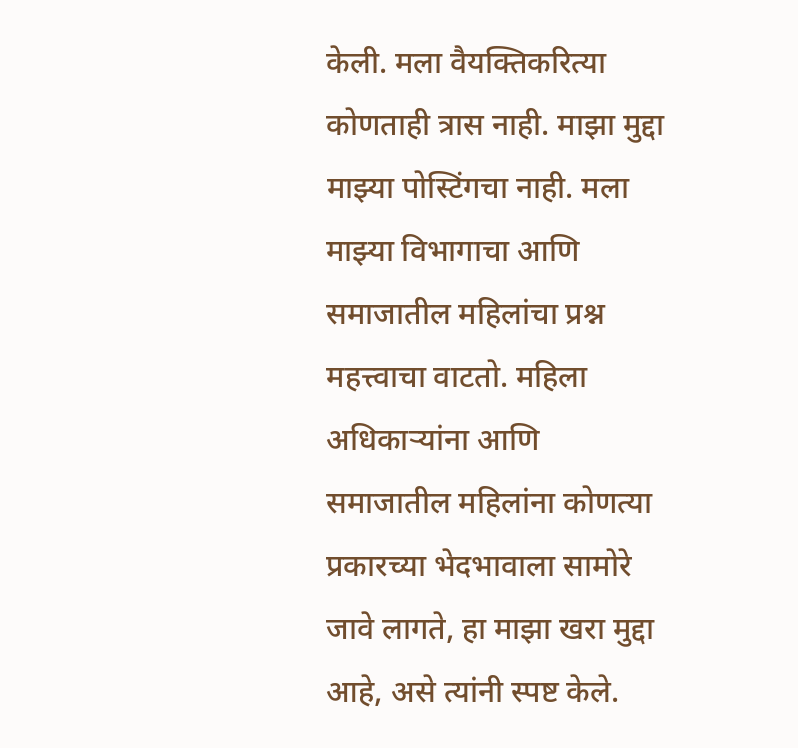केली. मला वैयक्तिकरित्या कोणताही त्रास नाही. माझा मुद्दा माझ्या पोस्टिंगचा नाही. मला माझ्या विभागाचा आणि समाजातील महिलांचा प्रश्न महत्त्वाचा वाटतो. महिला अधिकाऱ्यांना आणि समाजातील महिलांना कोणत्या प्रकारच्या भेदभावाला सामोरे जावे लागते, हा माझा खरा मुद्दा आहे, असे त्यांनी स्पष्ट केले.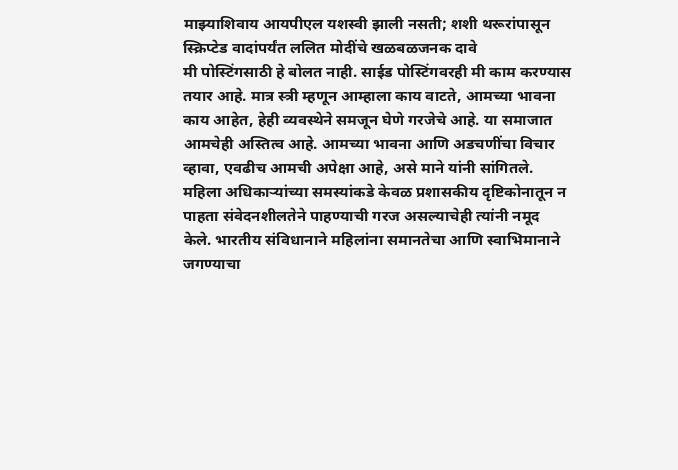माझ्याशिवाय आयपीएल यशस्वी झाली नसती; शशी थरूरांपासून स्क्रिप्टेड वादांपर्यंत ललित मोदींचे खळबळजनक दावे
मी पोस्टिंगसाठी हे बोलत नाही. साईड पोस्टिंगवरही मी काम करण्यास तयार आहे. मात्र स्त्री म्हणून आम्हाला काय वाटते, आमच्या भावना काय आहेत, हेही व्यवस्थेने समजून घेणे गरजेचे आहे. या समाजात आमचेही अस्तित्व आहे. आमच्या भावना आणि अडचणींचा विचार व्हावा, एवढीच आमची अपेक्षा आहे, असे माने यांनी सांगितले.
महिला अधिकाऱ्यांच्या समस्यांकडे केवळ प्रशासकीय दृष्टिकोनातून न पाहता संवेदनशीलतेने पाहण्याची गरज असल्याचेही त्यांनी नमूद केले. भारतीय संविधानाने महिलांना समानतेचा आणि स्वाभिमानाने जगण्याचा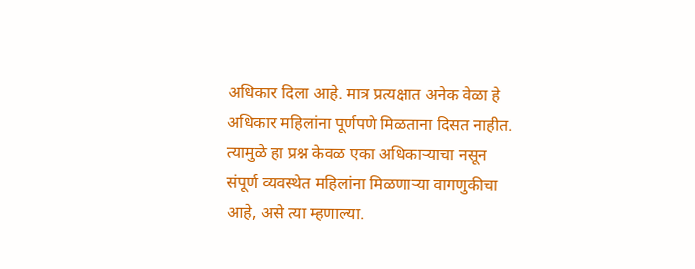अधिकार दिला आहे. मात्र प्रत्यक्षात अनेक वेळा हे अधिकार महिलांना पूर्णपणे मिळताना दिसत नाहीत. त्यामुळे हा प्रश्न केवळ एका अधिकाऱ्याचा नसून संपूर्ण व्यवस्थेत महिलांना मिळणाऱ्या वागणुकीचा आहे, असे त्या म्हणाल्या.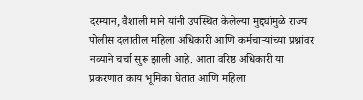दरम्यान, वैशाली माने यांनी उपस्थित केलेल्या मुद्द्यांमुळे राज्य पोलीस दलातील महिला अधिकारी आणि कर्मचाऱ्यांच्या प्रश्नांवर नव्याने चर्चा सुरू झाली आहे. आता वरिष्ठ अधिकारी या प्रकरणात काय भूमिका घेतात आणि महिला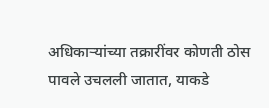अधिकाऱ्यांच्या तक्रारींवर कोणती ठोस पावले उचलली जातात, याकडे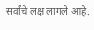सर्वांचे लक्ष लागले आहे.